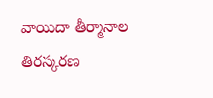వాయిదా తీర్మానాల తిరస్కరణ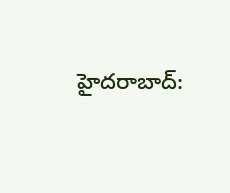హైదరాబాద్‌: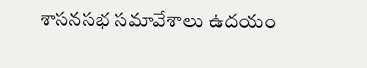శాసనసభ సమావేశాలు ఉదయం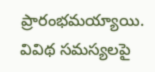ప్రారంభమయ్యాయి. వివిథ సమస్యలపై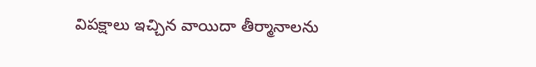విపక్షాలు ఇచ్చిన వాయిదా తీర్మానాలను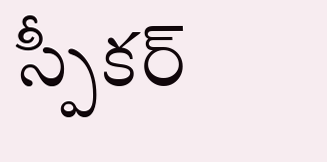స్పీకర్‌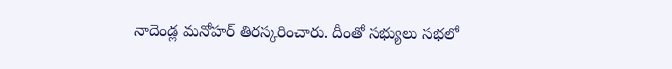నాదెండ్ల మనోహర్‌ తిరస్కరించారు. దీంతో సభ్యులు సభలో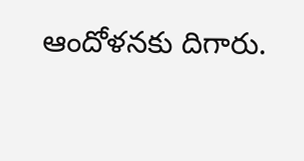ఆందోళనకు దిగారు.